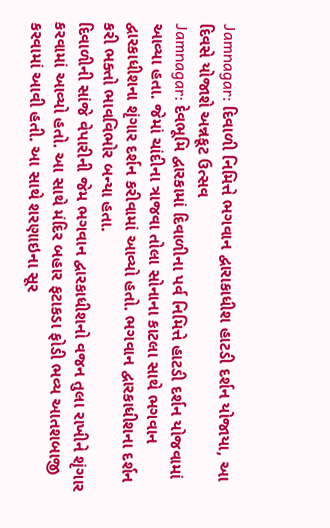Jamnagar: દિવાળી નિમિત્તે ભગવાન દ્વારાકાધીશ હાટડી દર્શન યોજાયા, આ દિવસે યોજાશે અન્નકૂટ ઉત્સવ
Jamnagar: દેવભૂમિ દ્વારકામાં દિવાળીના પર્વ નિમિત્તે હાટડી દર્શન યોજવામાં આવ્યા હતા. જેમાં ચાંદીના ત્રાજવા તોલા સોનાના કાટલા સાથે ભગવાન દ્વારકાધીશના શૃંગાર દર્શન કરીવામાં આવ્યો હતો. ભગવાન દ્વારકાધીશના દર્શન કરી ભક્તો ભાવવિભોર બન્યા હતા.
દિવાળીની સાંજે વેપારીની જેમ ભગવાન દ્વારકાધીશનો વજન તુલા રાખીને શૃંગાર કરવામાં આવ્યો હતો. આ સાથે મંદિર બહાર ફટાકડા ફોડી ભવ્ય આતશબાજી કરવામાં આવી હતી. આ સાથે શરણાઇના સૂર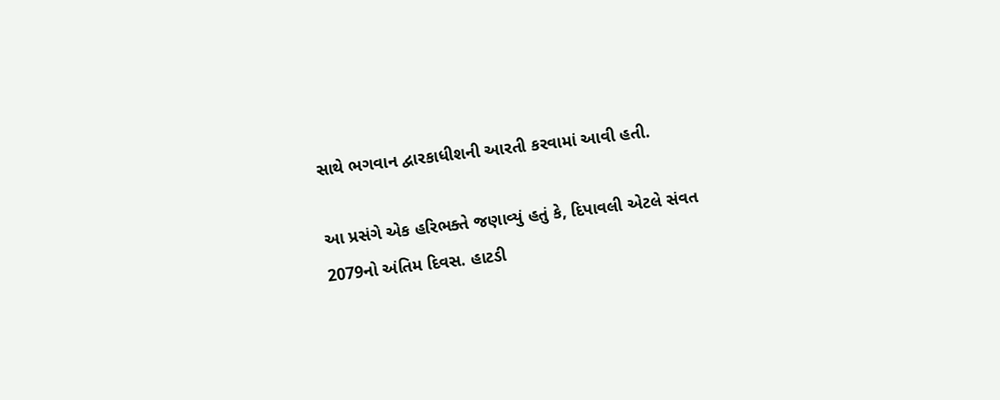સાથે ભગવાન દ્વારકાધીશની આરતી કરવામાં આવી હતી.

આ પ્રસંગે એક હરિભક્તે જણાવ્યું હતું કે, દિપાવલી એટલે સંવત 2079નો અંતિમ દિવસ. હાટડી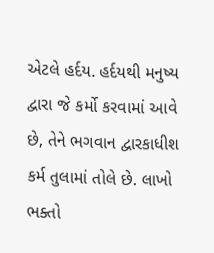એટલે હર્દય. હર્દયથી મનુષ્ય દ્વારા જે કર્મો કરવામાં આવે છે, તેને ભગવાન દ્વારકાધીશ કર્મ તુલામાં તોલે છે. લાખો ભક્તો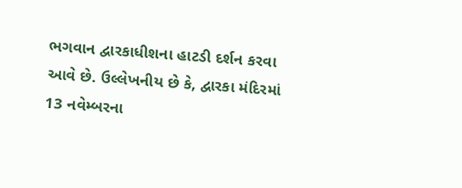ભગવાન દ્વારકાધીશના હાટડી દર્શન કરવા આવે છે. ઉલ્લેખનીય છે કે, દ્વારકા મંદિરમાં 13 નવેમ્બરના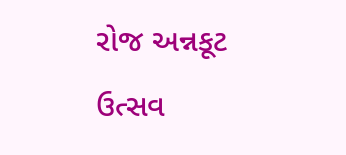રોજ અન્નકૂટ ઉત્સવ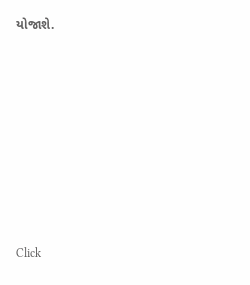યોજાશે.












Click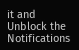it and Unblock the Notifications